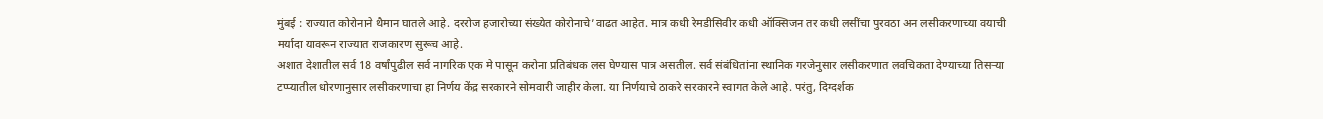मुंबई : राज्यात कोरोनाने थैमान घातले आहे. दररोज हजारोच्या संख्येत कोरोनाचे’वाढत आहेत. मात्र कधी रेमडीसिवीर कधी ऑक्सिजन तर कधी लसींचा पुरवठा अन लसीकरणाच्या वयाची मर्यादा यावरून राज्यात राजकारण सुरूच आहे.
अशात देशातील सर्व 18 वर्षांपुढील सर्व नागरिक एक मे पासून करोना प्रतिबंधक लस घेण्यास पात्र असतील. सर्व संबंधितांना स्थानिक गरजेनुसार लसीकरणात लवचिकता देण्याच्या तिसऱ्या टप्प्यातील धोरणानुसार लसीकरणाचा हा निर्णय केंद्र सरकारने सोमवारी जाहीर केला. या निर्णयाचे ठाकरे सरकारने स्वागत केले आहे. परंतु, दिग्दर्शक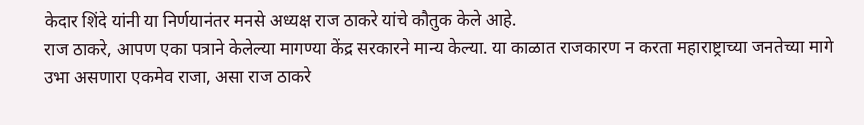केदार शिंदे यांनी या निर्णयानंतर मनसे अध्यक्ष राज ठाकरे यांचे कौतुक केले आहे.
राज ठाकरे, आपण एका पत्राने केलेल्या मागण्या केंद्र सरकारने मान्य केल्या. या काळात राजकारण न करता महाराष्ट्राच्या जनतेच्या मागे उभा असणारा एकमेव राजा, असा राज ठाकरे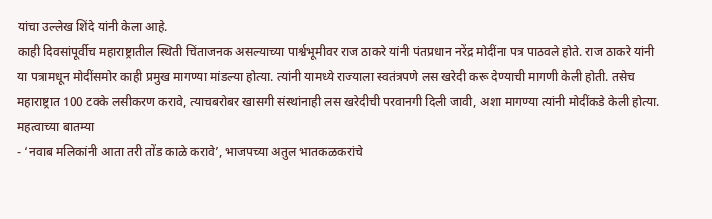यांचा उल्लेख शिंदे यांनी केला आहे.
काही दिवसांपूर्वीच महाराष्ट्रातील स्थिती चिंताजनक असल्याच्या पार्श्वभूमीवर राज ठाकरे यांनी पंतप्रधान नरेंद्र मोदींना पत्र पाठवले होते. राज ठाकरे यांनी या पत्रामधून मोदींसमोर काही प्रमुख मागण्या मांडल्या होत्या. त्यांनी यामध्ये राज्याला स्वतंत्रपणे लस खरेदी करू देण्याची मागणी केली होती. तसेच महाराष्ट्रात 100 टक्के लसीकरण करावे, त्याचबरोबर खासगी संस्थांनाही लस खरेदीची परवानगी दिली जावी, अशा मागण्या त्यांनी मोदींकडे केली होत्या.
महत्वाच्या बातम्या
- ‘नवाब मलिकांनी आता तरी तोंड काळे करावे’, भाजपच्या अतुल भातकळकरांचे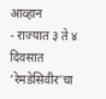आव्हान
- राज्यात ३ ते ४ दिवसात ‘रेमडेसिवीर’चा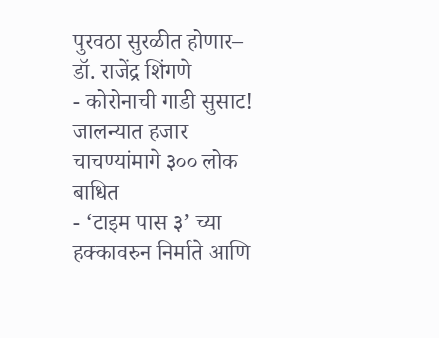पुरवठा सुरळीत होणार– डॉ. राजेंद्र शिंगणे
- कोरोनाची गाडी सुसाट! जालन्यात हजार चाचण्यांमागे ३०० लोक बाधित
- ‘टाइम पास ३’ च्या हक्कावरुन निर्माते आणि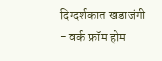दिग्दर्शकात खडाजंगी
- वर्क फ्रॉम होम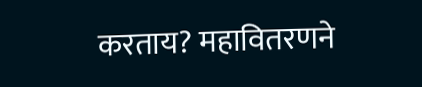करताय? महावितरणने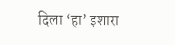दिला ‘हा’ इशारा